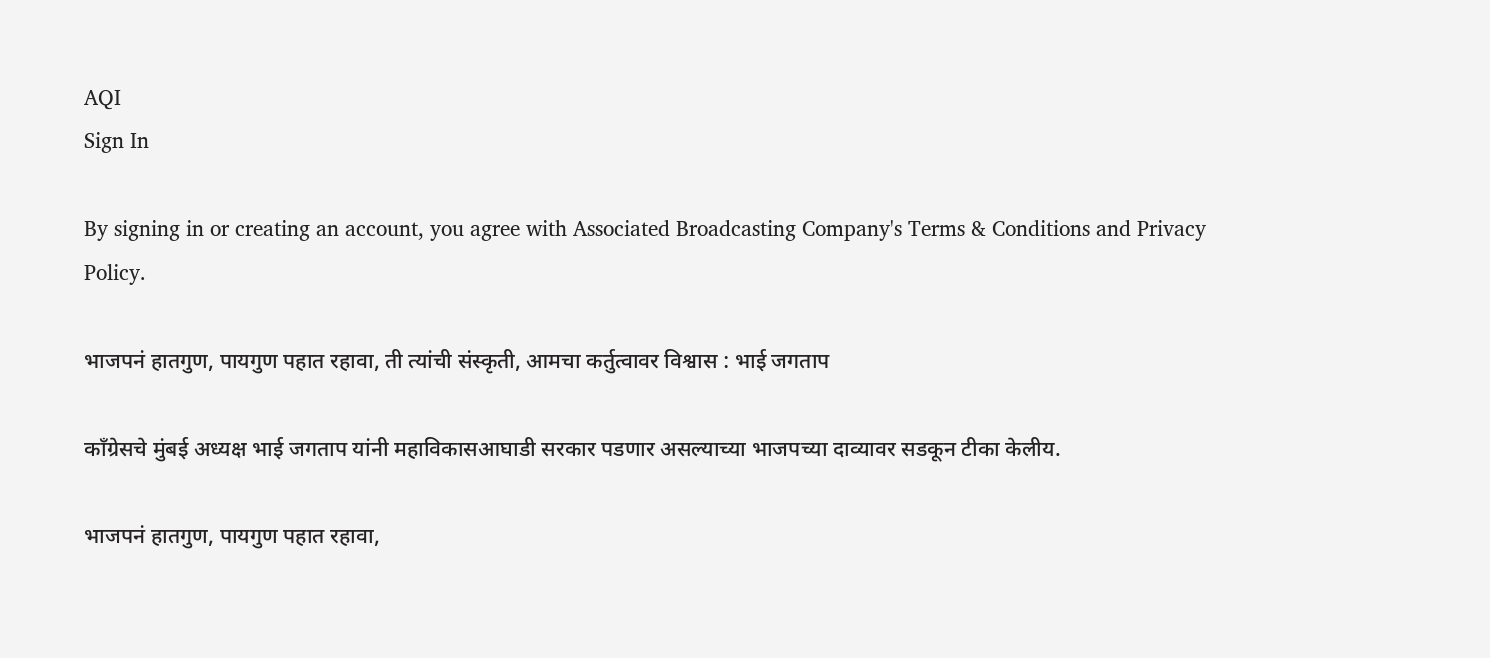AQI
Sign In

By signing in or creating an account, you agree with Associated Broadcasting Company's Terms & Conditions and Privacy Policy.

भाजपनं हातगुण, पायगुण पहात रहावा, ती त्यांची संस्कृती, आमचा कर्तुत्वावर विश्वास : भाई जगताप

काँग्रेसचे मुंबई अध्यक्ष भाई जगताप यांनी महाविकासआघाडी सरकार पडणार असल्याच्या भाजपच्या दाव्यावर सडकून टीका केलीय.

भाजपनं हातगुण, पायगुण पहात रहावा,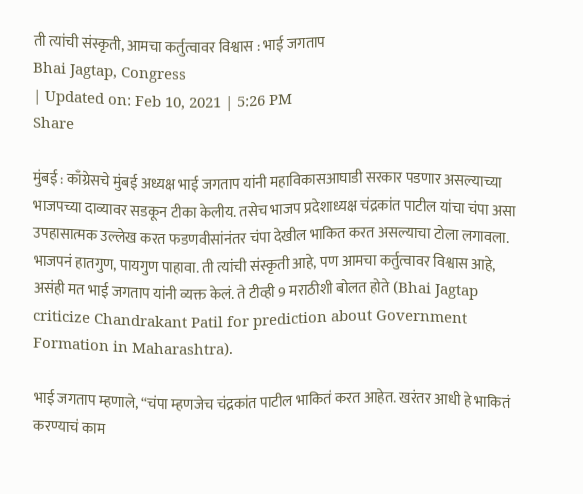ती त्यांची संस्कृती, आमचा कर्तुत्वावर विश्वास : भाई जगताप
Bhai Jagtap, Congress
| Updated on: Feb 10, 2021 | 5:26 PM
Share

मुंबई : काँग्रेसचे मुंबई अध्यक्ष भाई जगताप यांनी महाविकासआघाडी सरकार पडणार असल्याच्या भाजपच्या दाव्यावर सडकून टीका केलीय. तसेच भाजप प्रदेशाध्यक्ष चंद्रकांत पाटील यांचा चंपा असा उपहासात्मक उल्लेख करत फडणवीसांनंतर चंपा देखील भाकित करत असल्याचा टोला लगावला. भाजपनं हातगुण, पायगुण पाहावा. ती त्यांची संस्कृती आहे, पण आमचा कर्तुत्वावर विश्वास आहे, असंही मत भाई जगताप यांनी व्यक्त केलं. ते टीव्ही 9 मराठीशी बोलत होते (Bhai Jagtap criticize Chandrakant Patil for prediction about Government Formation in Maharashtra).

भाई जगताप म्हणाले, “चंपा म्हणजेच चंद्रकांत पाटील भाकितं करत आहेत. खरंतर आधी हे भाकितं करण्याचं काम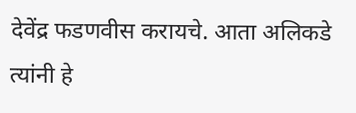देवेंद्र फडणवीस करायचे. आता अलिकडे त्यांनी हे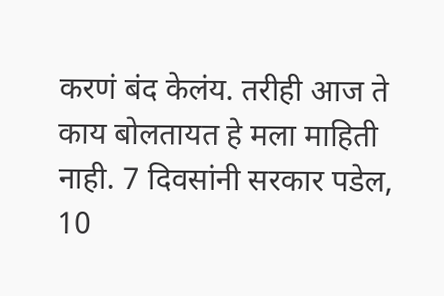करणं बंद केलंय. तरीही आज ते काय बोलतायत हे मला माहिती नाही. 7 दिवसांनी सरकार पडेल, 10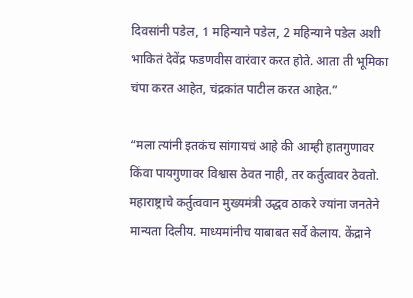दिवसांनी पडेल, 1 महिन्याने पडेल, 2 महिन्याने पडेल अशी भाकितं देवेंद्र फडणवीस वारंवार करत होते. आता ती भूमिका चंपा करत आहेत, चंद्रकांत पाटील करत आहेत.”

“मला त्यांनी इतकंच सांगायचं आहे की आम्ही हातगुणावर किंवा पायगुणावर विश्वास ठेवत नाही, तर कर्तुत्वावर ठेवतो. महाराष्ट्राचे कर्तुत्ववान मुख्यमंत्री उद्धव ठाकरे ज्यांना जनतेने मान्यता दिलीय. माध्यमांनीच याबाबत सर्वे केलाय. केंद्राने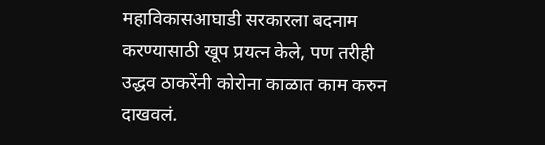महाविकासआघाडी सरकारला बदनाम करण्यासाठी खूप प्रयत्न केले, पण तरीही उद्धव ठाकरेंनी कोरोना काळात काम करुन दाखवलं.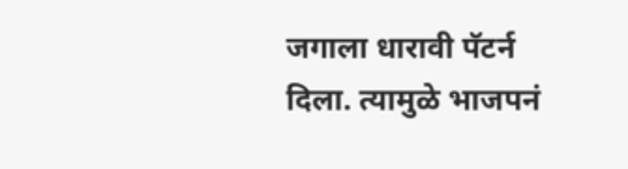जगाला धारावी पॅटर्न दिला. त्यामुळे भाजपनं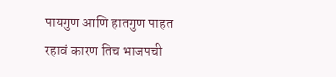पायगुण आणि हातगुण पाहत रहावं कारण तिच भाजपची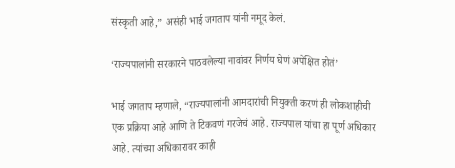संस्कृती आहे,” असंही भाई जगताप यांनी नमूद केलं.

‘राज्यपालांनी सरकारने पाठवलेल्या नावांवर निर्णय घेणं अपेक्षित होतं’

भाई जगताप म्हणाले, “राज्यपालांनी आमदारांची नियुक्ती करणं ही लोकशाहीची एक प्रक्रिया आहे आणि ते टिकवणं गरजेचं आहे. राज्यपाल यांचा हा पूर्ण अधिकार आहे. त्यांच्या अधिकारावर काही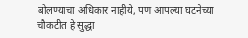बोलण्याचा अधिकार नाहीये, पण आपल्या घटनेच्या चौकटीत हे सुद्धा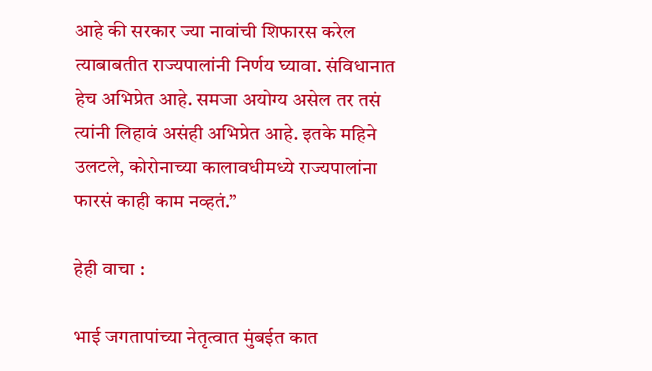आहे की सरकार ज्या नावांची शिफारस करेल त्याबाबतीत राज्यपालांनी निर्णय घ्यावा. संविधानात हेच अभिप्रेत आहे. समजा अयोग्य असेल तर तसं त्यांनी लिहावं असंही अभिप्रेत आहे. इतके महिने उलटले, कोरोनाच्या कालावधीमध्ये राज्यपालांना फारसं काही काम नव्हतं.”

हेही वाचा :

भाई जगतापांच्या नेतृत्वात मुंबईत कात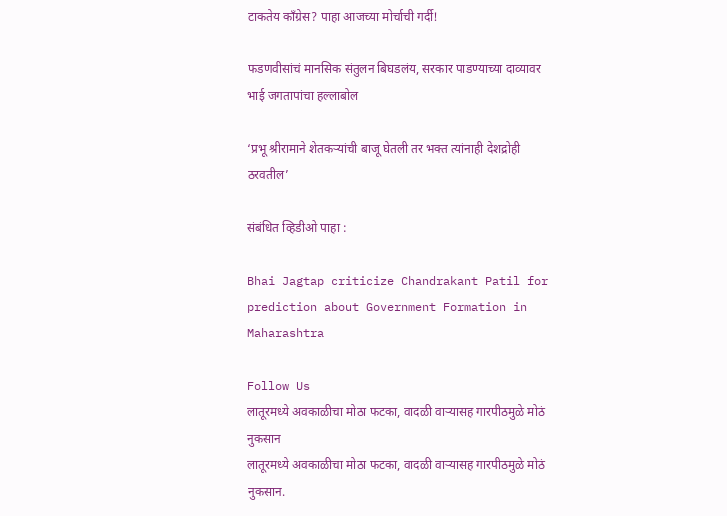टाकतेय काँग्रेस? पाहा आजच्या मोर्चाची गर्दी!

फडणवीसांचं मानसिक संतुलन बिघडलंय, सरकार पाडण्याच्या दाव्यावर भाई जगतापांचा हल्लाबोल

‘प्रभू श्रीरामाने शेतकऱ्यांची बाजू घेतली तर भक्त त्यांनाही देशद्रोही ठरवतील’

संबंधित व्हिडीओ पाहा :

Bhai Jagtap criticize Chandrakant Patil for prediction about Government Formation in Maharashtra

Follow Us
लातूरमध्ये अवकाळीचा मोठा फटका, वादळी वाऱ्यासह गारपीठमुळे मोठं नुकसान
लातूरमध्ये अवकाळीचा मोठा फटका, वादळी वाऱ्यासह गारपीठमुळे मोठं नुकसान.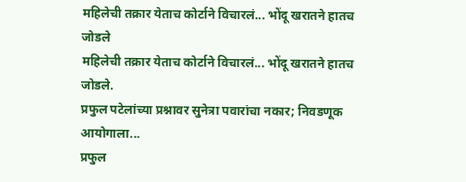महिलेची तक्रार येताच कोर्टाने विचारलं... भोंदू खरातने हातच जोडले
महिलेची तक्रार येताच कोर्टाने विचारलं... भोंदू खरातने हातच जोडले.
प्रफुल पटेलांच्या प्रश्नावर सुनेत्रा पवारांचा नकार; निवडणूक आयोगाला...
प्रफुल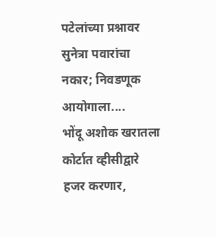पटेलांच्या प्रश्नावर सुनेत्रा पवारांचा नकार; निवडणूक आयोगाला....
भोंदू अशोक खरातला कोर्टात व्हीसीद्वारे हजर करणार,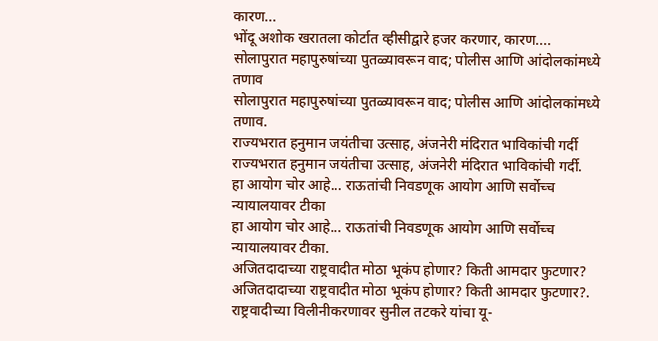कारण...
भोंदू अशोक खरातला कोर्टात व्हीसीद्वारे हजर करणार, कारण....
सोलापुरात महापुरुषांच्या पुतळ्यावरून वाद; पोलीस आणि आंदोलकांमध्ये तणाव
सोलापुरात महापुरुषांच्या पुतळ्यावरून वाद; पोलीस आणि आंदोलकांमध्ये तणाव.
राज्यभरात हनुमान जयंतीचा उत्साह, अंजनेरी मंदिरात भाविकांची गर्दी
राज्यभरात हनुमान जयंतीचा उत्साह, अंजनेरी मंदिरात भाविकांची गर्दी.
हा आयोग चोर आहे... राऊतांची निवडणूक आयोग आणि सर्वोच्च न्यायालयावर टीका
हा आयोग चोर आहे... राऊतांची निवडणूक आयोग आणि सर्वोच्च न्यायालयावर टीका.
अजितदादाच्या राष्ट्रवादीत मोठा भूकंप होणार? किती आमदार फुटणार?
अजितदादाच्या राष्ट्रवादीत मोठा भूकंप होणार? किती आमदार फुटणार?.
राष्ट्रवादीच्या विलीनीकरणावर सुनील तटकरे यांचा यू-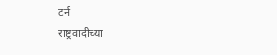टर्न
राष्ट्रवादीच्या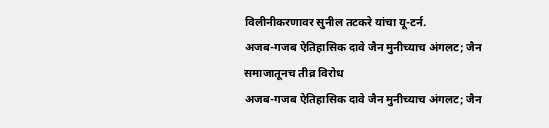विलीनीकरणावर सुनील तटकरे यांचा यू-टर्न.
अजब-गजब ऐतिहासिक दावे जैन मुनीच्याच अंगलट; जैन समाजातूनच तीव्र विरोध
अजब-गजब ऐतिहासिक दावे जैन मुनीच्याच अंगलट; जैन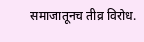समाजातूनच तीव्र विरोध.